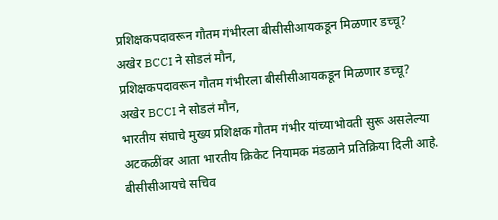प्रशिक्षकपदावरून गौतम गंभीरला बीसीसीआयकडून मिळणार डच्चू? अखेर BCCI ने सोडलं मौन,
प्रशिक्षकपदावरून गौतम गंभीरला बीसीसीआयकडून मिळणार डच्चू? अखेर BCCI ने सोडलं मौन,
भारतीय संघाचे मुख्य प्रशिक्षक गौतम गंभीर यांच्याभोवती सुरू असलेल्या अटकळींवर आता भारतीय क्रिकेट नियामक मंडळाने प्रतिक्रिया दिली आहे. बीसीसीआयचे सचिव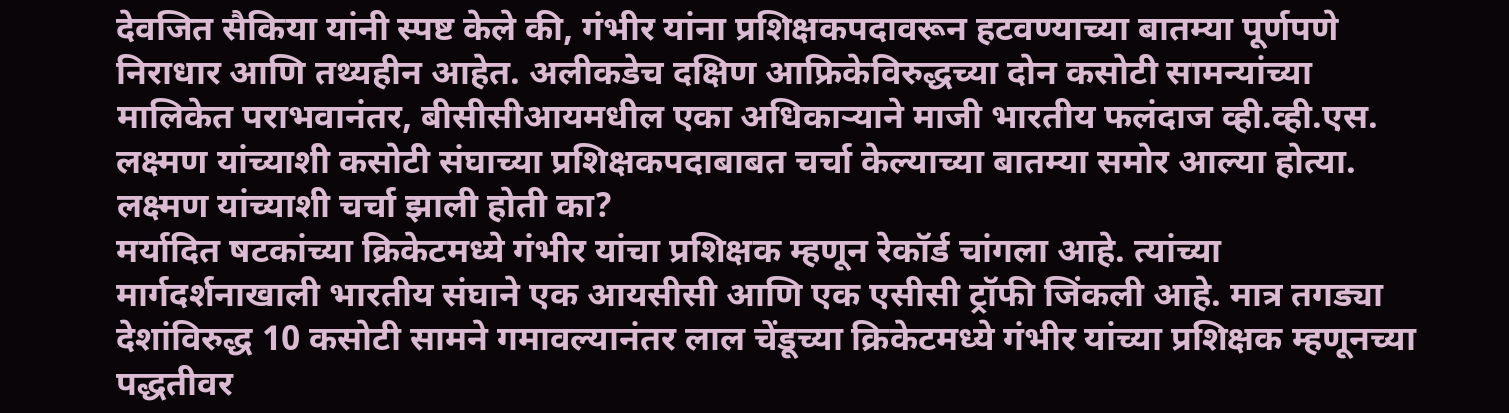देवजित सैकिया यांनी स्पष्ट केले की, गंभीर यांना प्रशिक्षकपदावरून हटवण्याच्या बातम्या पूर्णपणे निराधार आणि तथ्यहीन आहेत. अलीकडेच दक्षिण आफ्रिकेविरुद्धच्या दोन कसोटी सामन्यांच्या मालिकेत पराभवानंतर, बीसीसीआयमधील एका अधिकाऱ्याने माजी भारतीय फलंदाज व्ही.व्ही.एस. लक्ष्मण यांच्याशी कसोटी संघाच्या प्रशिक्षकपदाबाबत चर्चा केल्याच्या बातम्या समोर आल्या होत्या.
लक्ष्मण यांच्याशी चर्चा झाली होती का?
मर्यादित षटकांच्या क्रिकेटमध्ये गंभीर यांचा प्रशिक्षक म्हणून रेकॉर्ड चांगला आहे. त्यांच्या मार्गदर्शनाखाली भारतीय संघाने एक आयसीसी आणि एक एसीसी ट्रॉफी जिंकली आहे. मात्र तगड्या देशांविरुद्ध 10 कसोटी सामने गमावल्यानंतर लाल चेंडूच्या क्रिकेटमध्ये गंभीर यांच्या प्रशिक्षक म्हणूनच्या पद्धतीवर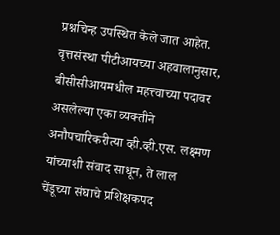प्रश्नचिन्ह उपस्थित केले जात आहेत.
वृत्तसंस्था पीटीआयच्या अहवालानुसार, बीसीसीआयमधील महत्त्वाच्या पदावर असलेल्या एका व्यक्तीने अनौपचारिकरीत्या व्ही.व्ही.एस. लक्ष्मण यांच्याशी संवाद साधून, ते लाल चेंडूच्या संघाचे प्रशिक्षकपद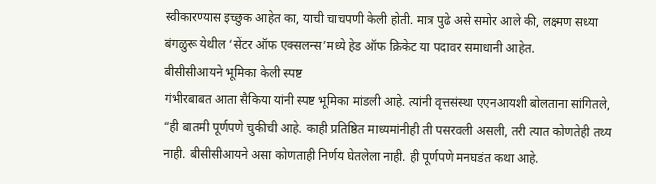स्वीकारण्यास इच्छुक आहेत का, याची चाचपणी केली होती. मात्र पुढे असे समोर आले की, लक्ष्मण सध्या बंगळुरू येथील ‘सेंटर ऑफ एक्सलन्स’मध्ये हेड ऑफ क्रिकेट या पदावर समाधानी आहेत.
बीसीसीआयने भूमिका केली स्पष्ट
गंभीरबाबत आता सैकिया यांनी स्पष्ट भूमिका मांडली आहे. त्यांनी वृत्तसंस्था एएनआयशी बोलताना सांगितले, “ही बातमी पूर्णपणे चुकीची आहे. काही प्रतिष्ठित माध्यमांनीही ती पसरवली असली, तरी त्यात कोणतेही तथ्य नाही. बीसीसीआयने असा कोणताही निर्णय घेतलेला नाही. ही पूर्णपणे मनघडंत कथा आहे.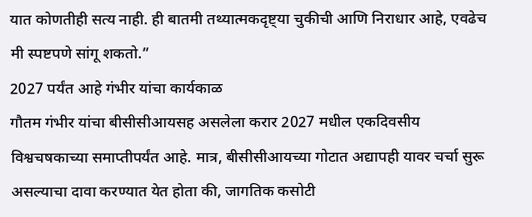यात कोणतीही सत्य नाही. ही बातमी तथ्यात्मकदृष्ट्या चुकीची आणि निराधार आहे, एवढेच मी स्पष्टपणे सांगू शकतो.”
2027 पर्यंत आहे गंभीर यांचा कार्यकाळ
गौतम गंभीर यांचा बीसीसीआयसह असलेला करार 2027 मधील एकदिवसीय विश्वचषकाच्या समाप्तीपर्यंत आहे. मात्र, बीसीसीआयच्या गोटात अद्यापही यावर चर्चा सुरू असल्याचा दावा करण्यात येत होता की, जागतिक कसोटी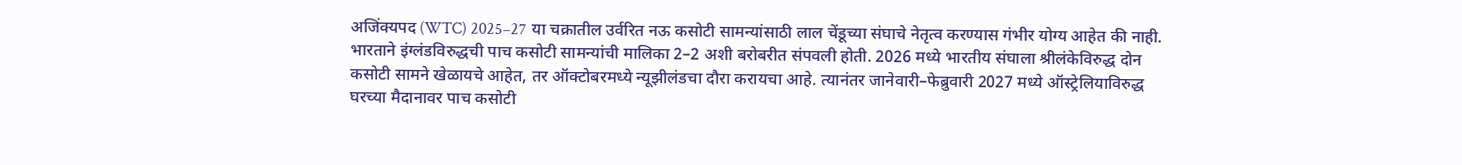अजिंक्यपद (WTC) 2025–27 या चक्रातील उर्वरित नऊ कसोटी सामन्यांसाठी लाल चेंडूच्या संघाचे नेतृत्व करण्यास गंभीर योग्य आहेत की नाही.
भारताने इंग्लंडविरुद्धची पाच कसोटी सामन्यांची मालिका 2–2 अशी बरोबरीत संपवली होती. 2026 मध्ये भारतीय संघाला श्रीलंकेविरुद्ध दोन कसोटी सामने खेळायचे आहेत, तर ऑक्टोबरमध्ये न्यूझीलंडचा दौरा करायचा आहे. त्यानंतर जानेवारी–फेब्रुवारी 2027 मध्ये ऑस्ट्रेलियाविरुद्ध घरच्या मैदानावर पाच कसोटी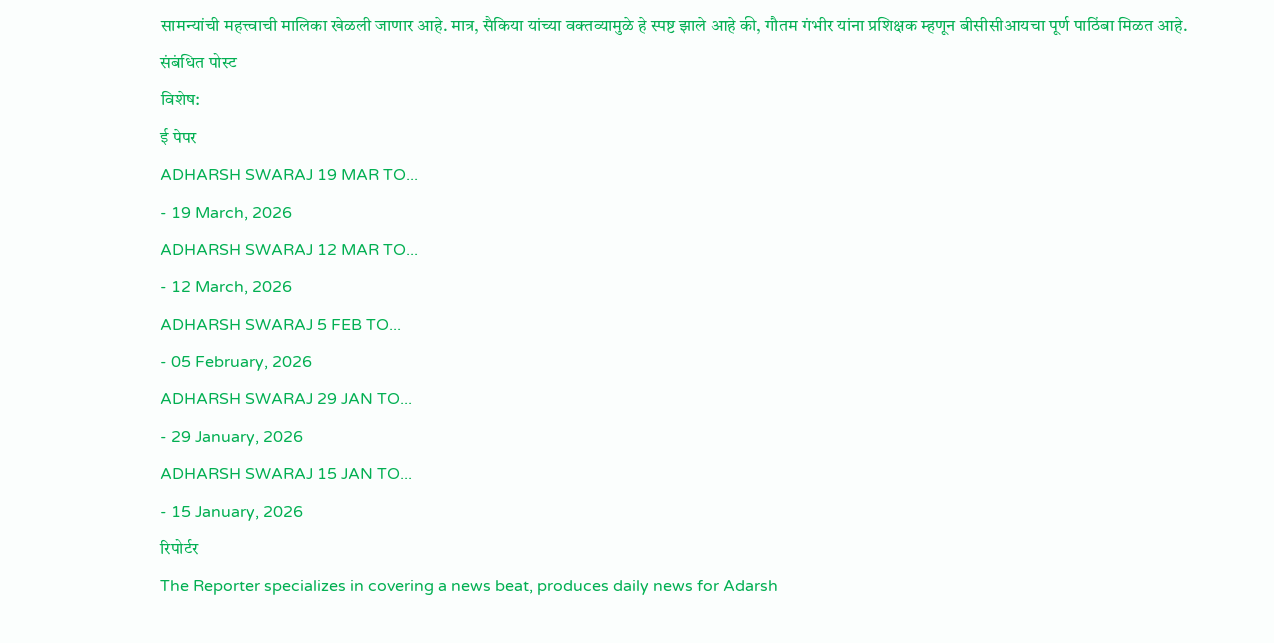सामन्यांची महत्त्वाची मालिका खेळली जाणार आहे. मात्र, सैकिया यांच्या वक्तव्यामुळे हे स्पष्ट झाले आहे की, गौतम गंभीर यांना प्रशिक्षक म्हणून बीसीसीआयचा पूर्ण पाठिंबा मिळत आहे.
संबंधित पोस्ट
विशेष:
ई पेपर
ADHARSH SWARAJ 19 MAR TO...
- 19 March, 2026
ADHARSH SWARAJ 12 MAR TO...
- 12 March, 2026
ADHARSH SWARAJ 5 FEB TO...
- 05 February, 2026
ADHARSH SWARAJ 29 JAN TO...
- 29 January, 2026
ADHARSH SWARAJ 15 JAN TO...
- 15 January, 2026
रिपोर्टर
The Reporter specializes in covering a news beat, produces daily news for Adarsh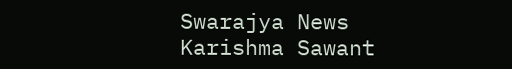Swarajya News
Karishma Sawant